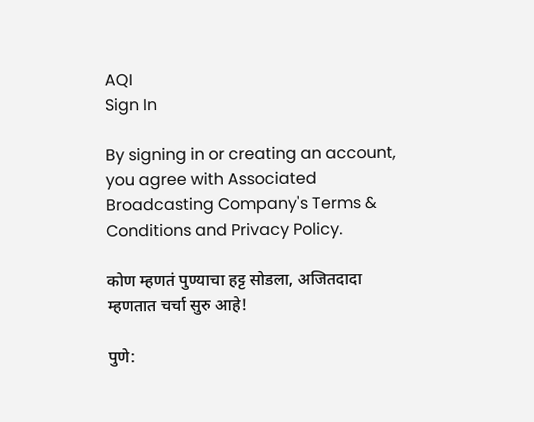AQI
Sign In

By signing in or creating an account, you agree with Associated Broadcasting Company's Terms & Conditions and Privacy Policy.

कोण म्हणतं पुण्याचा हट्ट सोडला, अजितदादा म्हणतात चर्चा सुरु आहे!

पुणे: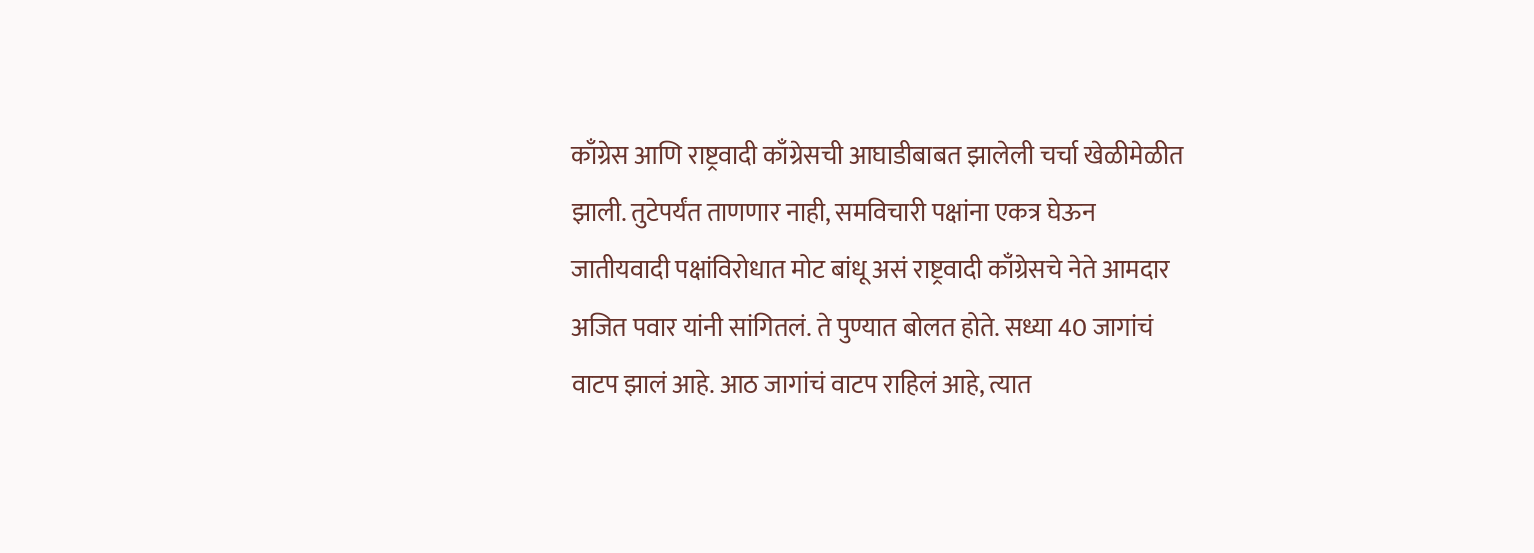काँग्रेस आणि राष्ट्रवादी काँग्रेसची आघाडीबाबत झालेली चर्चा खेळीमेळीत झाली. तुटेपर्यंत ताणणार नाही, समविचारी पक्षांना एकत्र घेऊन जातीयवादी पक्षांविरोधात मोट बांधू असं राष्ट्रवादी काँग्रेसचे नेते आमदार अजित पवार यांनी सांगितलं. ते पुण्यात बोलत होते. सध्या 40 जागांचं वाटप झालं आहे. आठ जागांचं वाटप राहिलं आहे, त्यात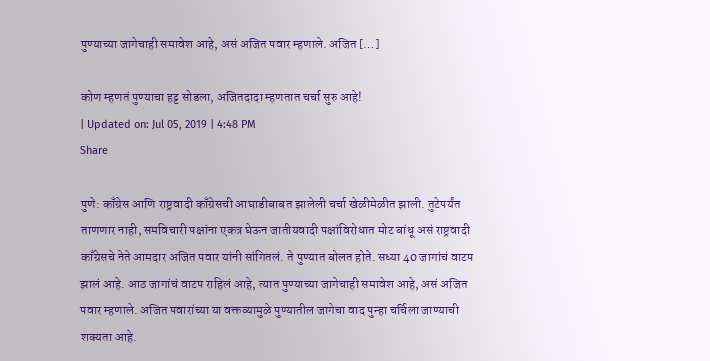पुण्याच्या जागेचाही समावेश आहे, असं अजित पवार म्हणाले. अजित […]

कोण म्हणतं पुण्याचा हट्ट सोडला, अजितदादा म्हणतात चर्चा सुरु आहे!
| Updated on: Jul 05, 2019 | 4:48 PM
Share

पुणे: काँग्रेस आणि राष्ट्रवादी काँग्रेसची आघाडीबाबत झालेली चर्चा खेळीमेळीत झाली. तुटेपर्यंत ताणणार नाही, समविचारी पक्षांना एकत्र घेऊन जातीयवादी पक्षांविरोधात मोट बांधू असं राष्ट्रवादी काँग्रेसचे नेते आमदार अजित पवार यांनी सांगितलं. ते पुण्यात बोलत होते. सध्या 40 जागांचं वाटप झालं आहे. आठ जागांचं वाटप राहिलं आहे, त्यात पुण्याच्या जागेचाही समावेश आहे, असं अजित पवार म्हणाले. अजित पवारांच्या या वक्तव्यामुळे पुण्यातील जागेचा वाद पुन्हा चर्चिला जाण्याची शक्यता आहे.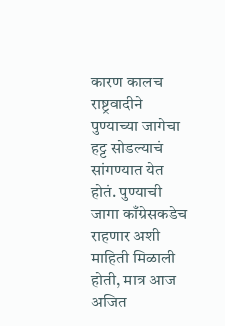कारण कालच राष्ट्रवादीने पुण्याच्या जागेचा हट्ट सोडल्याचं सांगण्यात येत होतं. पुण्याची जागा काँग्रेसकडेच राहणार अशी माहिती मिळाली होती, मात्र आज अजित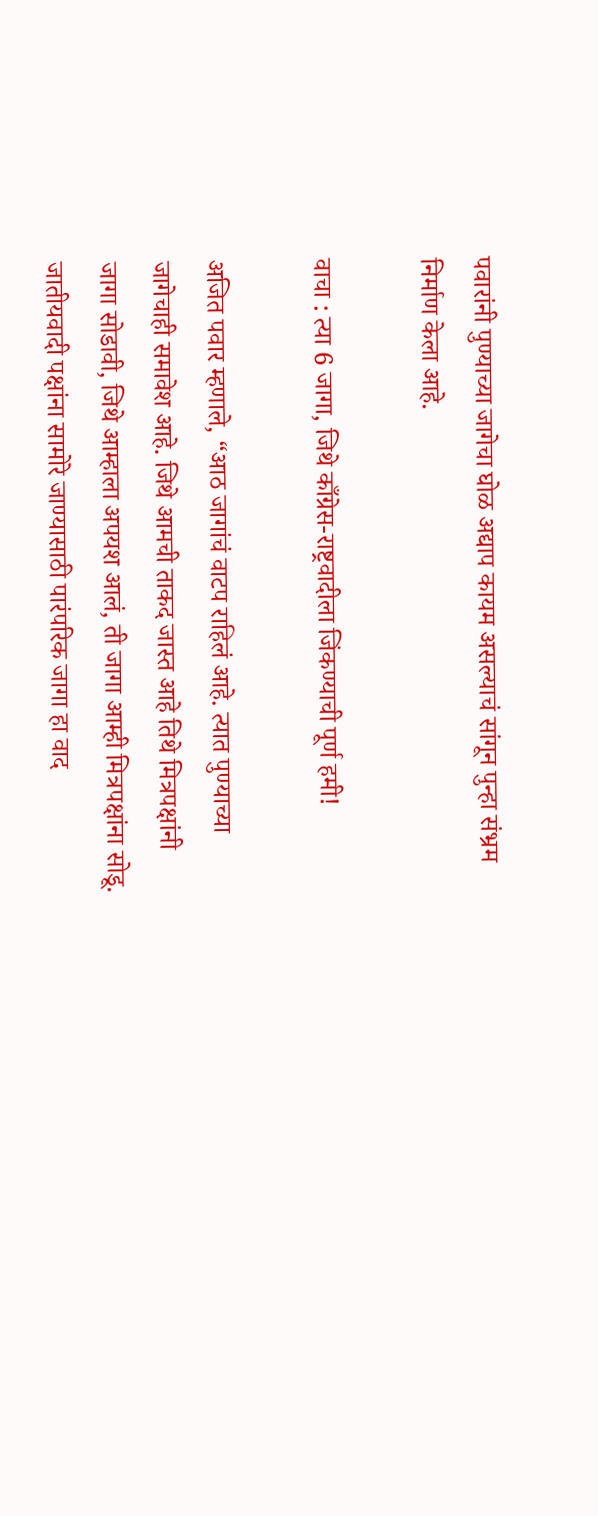पवारांनी पुण्याच्या जागेचा घोळ अद्याप कायम असल्याचं सांगून पुन्हा संभ्रम निर्माण केला आहे.

वाचा : त्या 6 जागा, जिथे काँग्रेस-राष्ट्रवादीला जिंकण्याची पूर्ण हमी!

अजित पवार म्हणाले, “आठ जागांचं वाटप राहिलं आहे. त्यात पुण्याच्या जागेचाही समावेश आहे. जिथे आमची ताकद जास्त आहे तिथे मित्रपक्षांनी जागा सोडावी, जिथे आम्हाला अपयश आलं, ती जागा आम्ही मित्रपक्षांना सोडू.  जातीयवादी पक्षांना सामोरे जाण्यासाठी पारंपरिक जागा हा वाद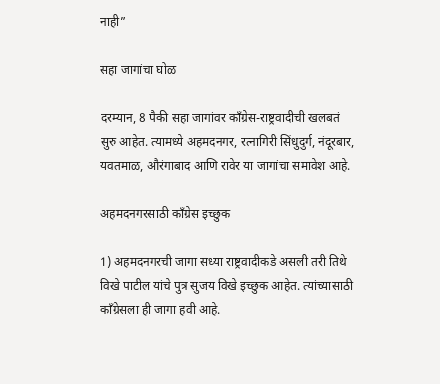नाही”

सहा जागांचा घोळ

दरम्यान, 8 पैकी सहा जागांवर काँग्रेस-राष्ट्रवादीची खलबतं सुरु आहेत. त्यामध्ये अहमदनगर, रत्नागिरी सिंधुदुर्ग, नंदूरबार, यवतमाळ, औरंगाबाद आणि रावेर या जागांचा समावेश आहे.

अहमदनगरसाठी काँग्रेस इच्छुक

1) अहमदनगरची जागा सध्या राष्ट्रवादीकडे असली तरी तिथे विखे पाटील यांचे पुत्र सुजय विखे इच्छुक आहेत. त्यांच्यासाठी काँग्रेसला ही जागा हवी आहे.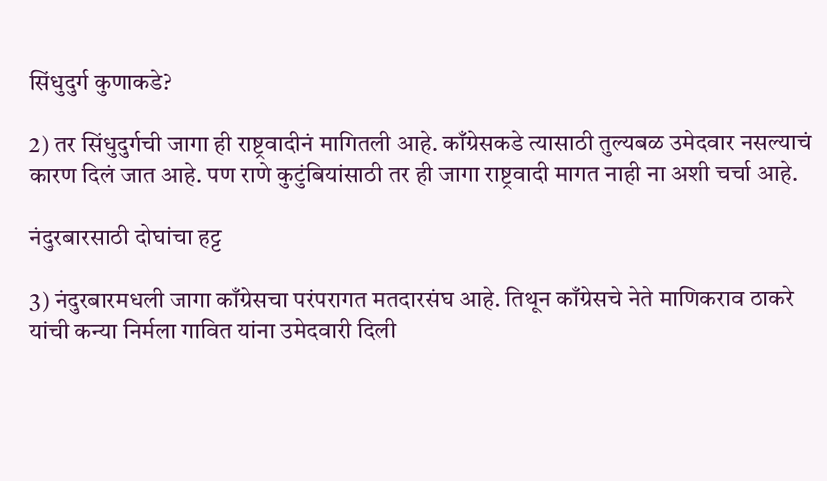सिंधुदुर्ग कुणाकडे?

2) तर सिंधुदुर्गची जागा ही राष्ट्रवादीनं मागितली आहे. काँग्रेसकडे त्यासाठी तुल्यबळ उमेदवार नसल्याचं कारण दिलं जात आहे. पण राणे कुटुंबियांसाठी तर ही जागा राष्ट्रवादी मागत नाही ना अशी चर्चा आहे.

नंदुरबारसाठी दोघांचा हट्ट

3) नंदुरबारमधली जागा काँग्रेसचा परंपरागत मतदारसंघ आहे. तिथून काँग्रेसचे नेते माणिकराव ठाकरे यांची कन्या निर्मला गावित यांना उमेदवारी दिली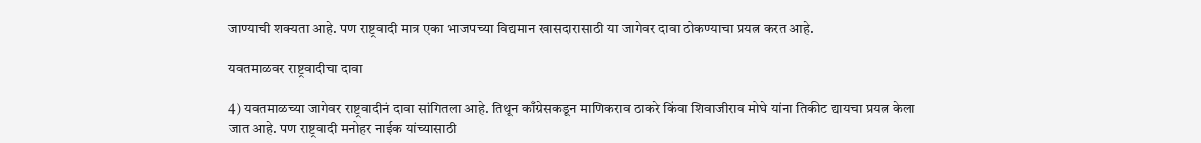जाण्याची शक्यता आहे. पण राष्ट्रवादी मात्र एका भाजपच्या विद्यमान खासदारासाठी या जागेवर दावा ठोकण्याचा प्रयत्न करत आहे.

यवतमाळवर राष्ट्रवादीचा दावा

4) यवतमाळच्या जागेवर राष्ट्रवादीनं दावा सांगितला आहे. तिथून काँग्रेसकडून माणिकराव ठाकरे किंवा शिवाजीराव मोघे यांना तिकीट द्यायचा प्रयत्न केला जात आहे. पण राष्ट्रवादी मनोहर नाईक यांच्यासाठी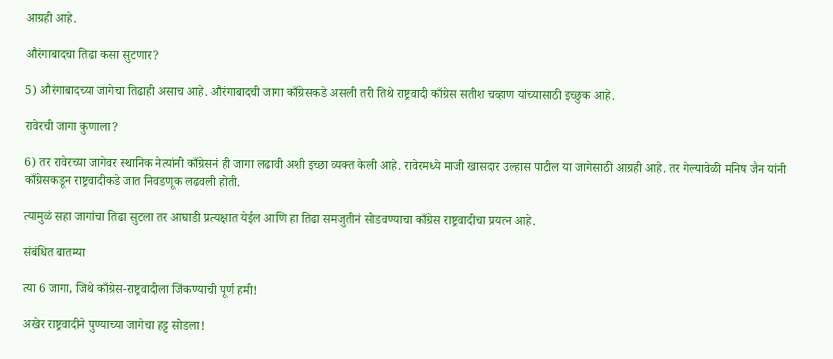आग्रही आहे.

औरंगाबादचा तिढा कसा सुटणार?

5) औरंगाबादच्या जागेचा तिढाही असाच आहे. औरंगाबादची जागा काँग्रेसकडे असली तरी तिथे राष्ट्रवादी काँग्रेस सतीश चव्हाण यांच्यासाठी इच्छुक आहे.

रावेरची जागा कुणाला?

6) तर रावेरच्या जागेवर स्थानिक नेत्यांनी काँग्रेसनं ही जागा लढावी अशी इच्छा व्यक्त केली आहे. रावेरमध्ये माजी खासदार उल्हास पाटील या जागेसाठी आग्रही आहे. तर गेल्यावेळी मनिष जैन यांनी काँग्रेसकडून राष्ट्रवादीकडे जात निवडणूक लढवली होती.

त्यामुळं सहा जागांचा तिढा सुटला तर आघाडी प्रत्यक्षात येईल आणि हा तिढा समजुतीनं सोडवण्याचा काँग्रेस राष्ट्रवादीचा प्रयत्न आहे.

संबंधित बातम्या

त्या 6 जागा, जिथे काँग्रेस-राष्ट्रवादीला जिंकण्याची पूर्ण हमी!

अखेर राष्ट्रवादीने पुण्याच्या जागेचा हट्ट सोडला!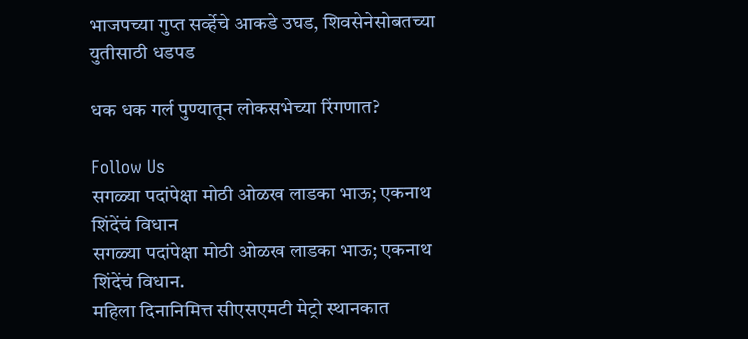भाजपच्या गुप्त सर्व्हेचे आकडे उघड, शिवसेनेसोबतच्या युतीसाठी धडपड

धक धक गर्ल पुण्यातून लोकसभेच्या रिंगणात?

Follow Us
सगळ्या पदांपेक्षा मोठी ओळख लाडका भाऊ; एकनाथ शिंदेंचं विधान
सगळ्या पदांपेक्षा मोठी ओळख लाडका भाऊ; एकनाथ शिंदेंचं विधान.
महिला दिनानिमित्त सीएसएमटी मेट्रो स्थानकात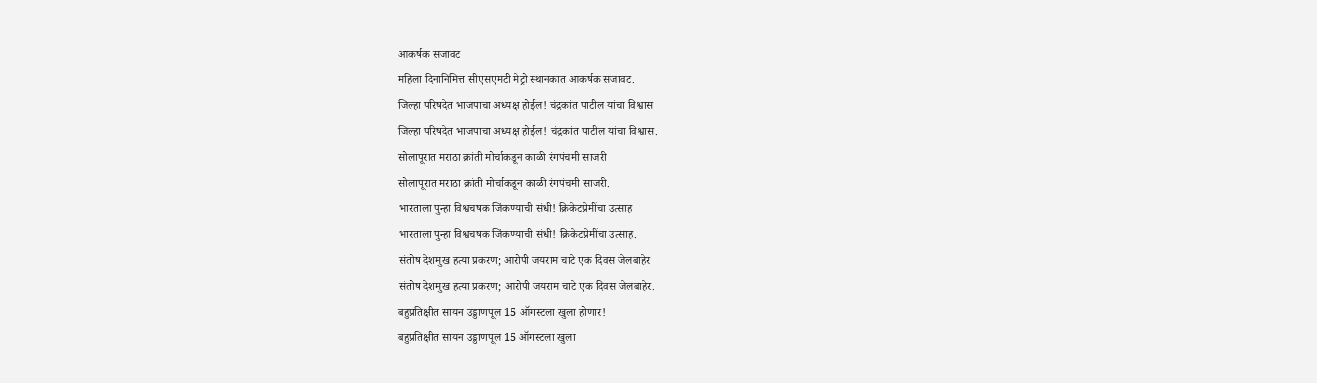आकर्षक सजावट
महिला दिनानिमित्त सीएसएमटी मेट्रो स्थानकात आकर्षक सजावट.
जिल्हा परिषदेत भाजपाचा अध्यक्ष होईल! चंद्रकांत पाटील यांचा विश्वास
जिल्हा परिषदेत भाजपाचा अध्यक्ष होईल! चंद्रकांत पाटील यांचा विश्वास.
सोलापूरात मराठा क्रांती मोर्चाकडून काळी रंगपंचमी साजरी
सोलापूरात मराठा क्रांती मोर्चाकडून काळी रंगपंचमी साजरी.
भारताला पुन्हा विश्वचषक जिंकण्याची संधी! क्रिकेटप्रेमींचा उत्साह
भारताला पुन्हा विश्वचषक जिंकण्याची संधी! क्रिकेटप्रेमींचा उत्साह.
संतोष देशमुख हत्या प्रकरण; आरोपी जयराम चाटे एक दिवस जेलबाहेर
संतोष देशमुख हत्या प्रकरण; आरोपी जयराम चाटे एक दिवस जेलबाहेर.
बहुप्रतिक्षीत सायन उड्डाणपूल 15 ऑगस्टला खुला होणार!
बहुप्रतिक्षीत सायन उड्डाणपूल 15 ऑगस्टला खुला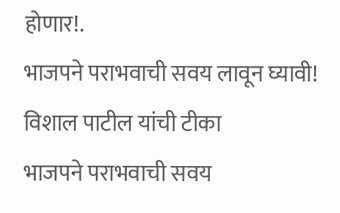होणार!.
भाजपने पराभवाची सवय लावून घ्यावी! विशाल पाटील यांची टीका
भाजपने पराभवाची सवय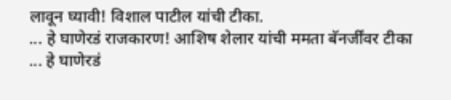लावून घ्यावी! विशाल पाटील यांची टीका.
... हे घाणेरडं राजकारण! आशिष शेलार यांची ममता बॅनर्जींवर टीका
... हे घाणेरडं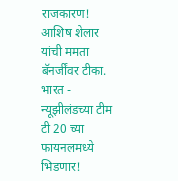राजकारण! आशिष शेलार यांची ममता बॅनर्जींवर टीका.
भारत - न्यूझीलंडच्या टीम टी 20 च्या फायनलमध्ये भिडणार!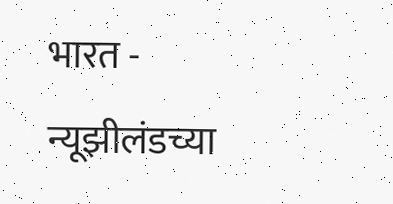भारत - न्यूझीलंडच्या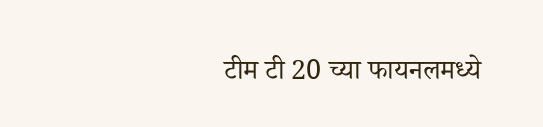टीम टी 20 च्या फायनलमध्ये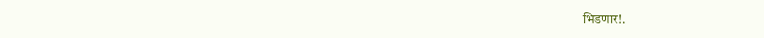भिडणार!.